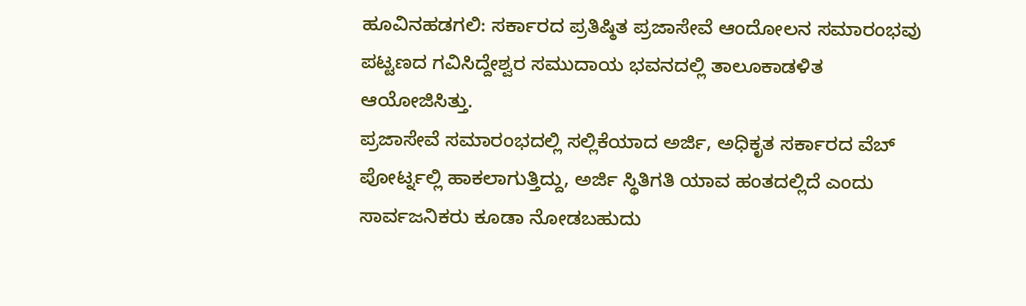ಹೂವಿನಹಡಗಲಿ: ಸರ್ಕಾರದ ಪ್ರತಿಷ್ಠಿತ ಪ್ರಜಾಸೇವೆ ಆಂದೋಲನ ಸಮಾರಂಭವು ಪಟ್ಟಣದ ಗವಿಸಿದ್ದೇಶ್ವರ ಸಮುದಾಯ ಭವನದಲ್ಲಿ ತಾಲೂಕಾಡಳಿತ ಆಯೋಜಿಸಿತ್ತು.
ಪ್ರಜಾಸೇವೆ ಸಮಾರಂಭದಲ್ಲಿ ಸಲ್ಲಿಕೆಯಾದ ಅರ್ಜಿ, ಅಧಿಕೃತ ಸರ್ಕಾರದ ವೆಬ್ ಪೋರ್ಟ್ನಲ್ಲಿ ಹಾಕಲಾಗುತ್ತಿದ್ದು, ಅರ್ಜಿ ಸ್ಥಿತಿಗತಿ ಯಾವ ಹಂತದಲ್ಲಿದೆ ಎಂದು ಸಾರ್ವಜನಿಕರು ಕೂಡಾ ನೋಡಬಹುದು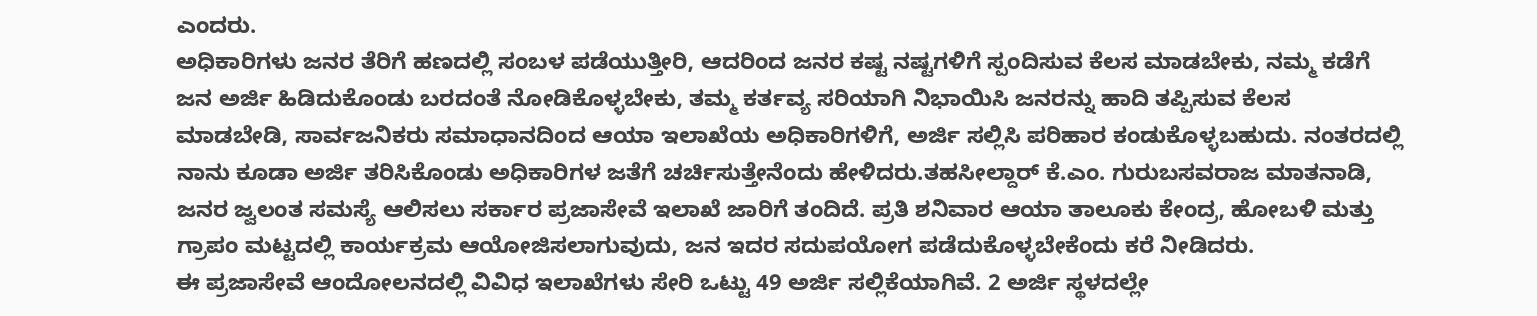ಎಂದರು.
ಅಧಿಕಾರಿಗಳು ಜನರ ತೆರಿಗೆ ಹಣದಲ್ಲಿ ಸಂಬಳ ಪಡೆಯುತ್ತೀರಿ, ಆದರಿಂದ ಜನರ ಕಷ್ಟ ನಷ್ಟಗಳಿಗೆ ಸ್ಪಂದಿಸುವ ಕೆಲಸ ಮಾಡಬೇಕು, ನಮ್ಮ ಕಡೆಗೆ ಜನ ಅರ್ಜಿ ಹಿಡಿದುಕೊಂಡು ಬರದಂತೆ ನೋಡಿಕೊಳ್ಳಬೇಕು, ತಮ್ಮ ಕರ್ತವ್ಯ ಸರಿಯಾಗಿ ನಿಭಾಯಿಸಿ ಜನರನ್ನು ಹಾದಿ ತಪ್ಪಿಸುವ ಕೆಲಸ ಮಾಡಬೇಡಿ, ಸಾರ್ವಜನಿಕರು ಸಮಾಧಾನದಿಂದ ಆಯಾ ಇಲಾಖೆಯ ಅಧಿಕಾರಿಗಳಿಗೆ, ಅರ್ಜಿ ಸಲ್ಲಿಸಿ ಪರಿಹಾರ ಕಂಡುಕೊಳ್ಳಬಹುದು. ನಂತರದಲ್ಲಿ ನಾನು ಕೂಡಾ ಅರ್ಜಿ ತರಿಸಿಕೊಂಡು ಅಧಿಕಾರಿಗಳ ಜತೆಗೆ ಚರ್ಚಿಸುತ್ತೇನೆಂದು ಹೇಳಿದರು.ತಹಸೀಲ್ದಾರ್ ಕೆ.ಎಂ. ಗುರುಬಸವರಾಜ ಮಾತನಾಡಿ, ಜನರ ಜ್ವಲಂತ ಸಮಸ್ಯೆ ಆಲಿಸಲು ಸರ್ಕಾರ ಪ್ರಜಾಸೇವೆ ಇಲಾಖೆ ಜಾರಿಗೆ ತಂದಿದೆ. ಪ್ರತಿ ಶನಿವಾರ ಆಯಾ ತಾಲೂಕು ಕೇಂದ್ರ, ಹೋಬಳಿ ಮತ್ತು ಗ್ರಾಪಂ ಮಟ್ಟದಲ್ಲಿ ಕಾರ್ಯಕ್ರಮ ಆಯೋಜಿಸಲಾಗುವುದು, ಜನ ಇದರ ಸದುಪಯೋಗ ಪಡೆದುಕೊಳ್ಳಬೇಕೆಂದು ಕರೆ ನೀಡಿದರು.
ಈ ಪ್ರಜಾಸೇವೆ ಆಂದೋಲನದಲ್ಲಿ ವಿವಿಧ ಇಲಾಖೆಗಳು ಸೇರಿ ಒಟ್ಟು 49 ಅರ್ಜಿ ಸಲ್ಲಿಕೆಯಾಗಿವೆ. 2 ಅರ್ಜಿ ಸ್ಥಳದಲ್ಲೇ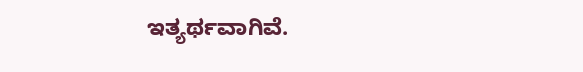ಇತ್ಯರ್ಥವಾಗಿವೆ.